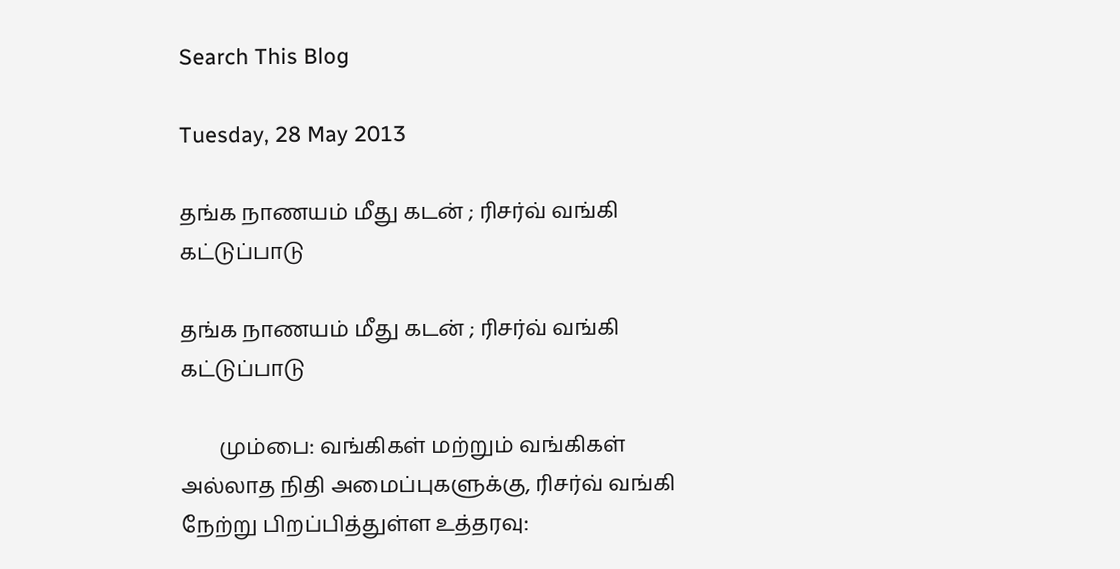Search This Blog

Tuesday, 28 May 2013

தங்க நாணயம் மீது கடன் ; ரிசர்வ் வங்கி கட்டுப்பாடு

தங்க நாணயம் மீது கடன் ; ரிசர்வ் வங்கி கட்டுப்பாடு

       மும்பை: வங்கிகள் மற்றும் வங்கிகள் அல்லாத நிதி அமைப்புகளுக்கு, ரிசர்வ் வங்கி நேற்று பிறப்பித்துள்ள உத்தரவு: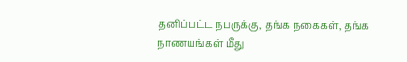தனிப்பட்ட நபருக்கு, தங்க நகைகள், தங்க நாணயங்கள் மீது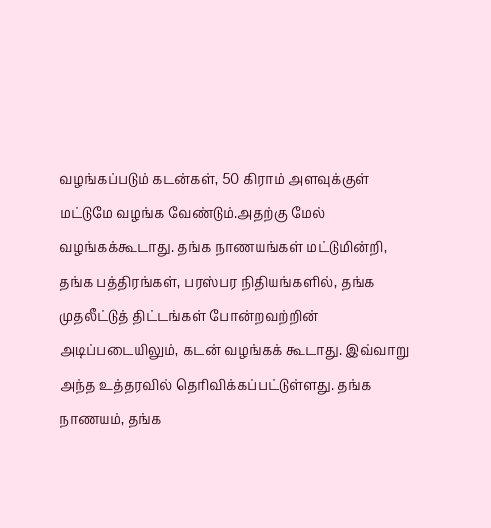வழங்கப்படும் கடன்கள், 50 கிராம் அளவுக்குள் மட்டுமே வழங்க வேண்டும்.அதற்கு மேல் வழங்கக்கூடாது. தங்க நாணயங்கள் மட்டுமின்றி, தங்க பத்திரங்கள், பரஸ்பர நிதியங்களில், தங்க முதலீட்டுத் திட்டங்கள் போன்றவற்றின் அடிப்படையிலும், கடன் வழங்கக் கூடாது. இவ்வாறு அந்த உத்தரவில் தெரிவிக்கப்பட்டுள்ளது. தங்க நாணயம், தங்க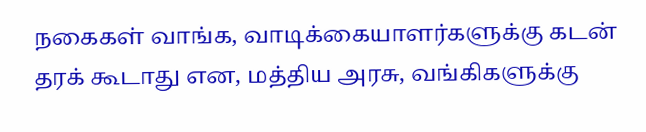நகைகள் வாங்க, வாடிக்கையாளர்களுக்கு கடன் தரக் கூடாது என, மத்திய அரசு, வங்கிகளுக்கு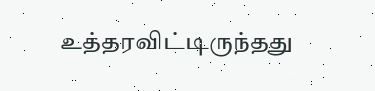உத்தரவிட்டிருந்தது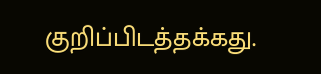குறிப்பிடத்தக்கது.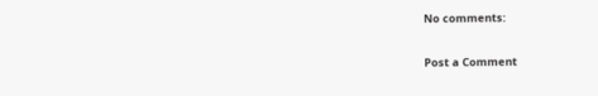No comments:

Post a Comment